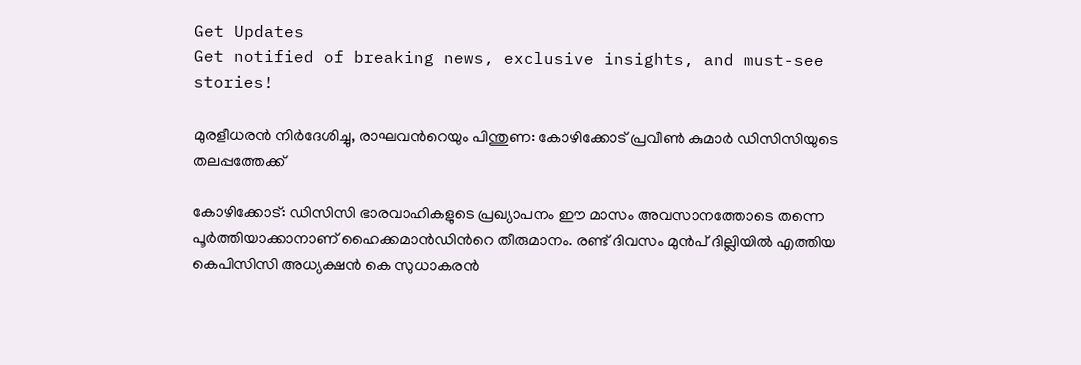Get Updates
Get notified of breaking news, exclusive insights, and must-see stories!

മുരളീധരന്‍ നിര്‍ദേശിച്ചു, രാഘവന്‍റെയും പിന്തുണ: കോഴിക്കോട് പ്രവീണ്‍ കുമാര്‍ ഡിസിസിയുടെ തലപ്പത്തേക്ക്

കോഴിക്കോട്: ഡിസിസി ഭാരവാഹികളുടെ പ്രഖ്യാപനം ഈ മാസം അവസാനത്തോടെ തന്നെ പൂര്‍ത്തിയാക്കാനാണ് ഹൈക്കമാന്‍ഡിന്‍റെ തീരുമാനം. രണ്ട് ദിവസം മുന്‍പ് ദില്ലിയില്‍ എത്തിയ കെപിസിസി അധ്യക്ഷന്‍ കെ സുധാകരന്‍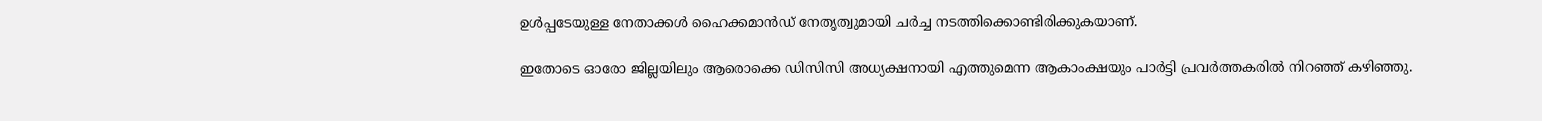ഉള്‍പ്പടേയുള്ള നേതാക്കള്‍ ഹൈക്കമാന്‍ഡ് നേതൃത്വുമായി ചര്‍ച്ച നടത്തിക്കൊണ്ടിരിക്കുകയാണ്.

ഇതോടെ ഓരോ ജില്ലയിലും ആരൊക്കെ ഡിസിസി അധ്യക്ഷനായി എത്തുമെന്ന ആകാംക്ഷയും പാര്‍ട്ടി പ്രവര്‍ത്തകരില്‍ നിറഞ്ഞ് കഴിഞ്ഞു.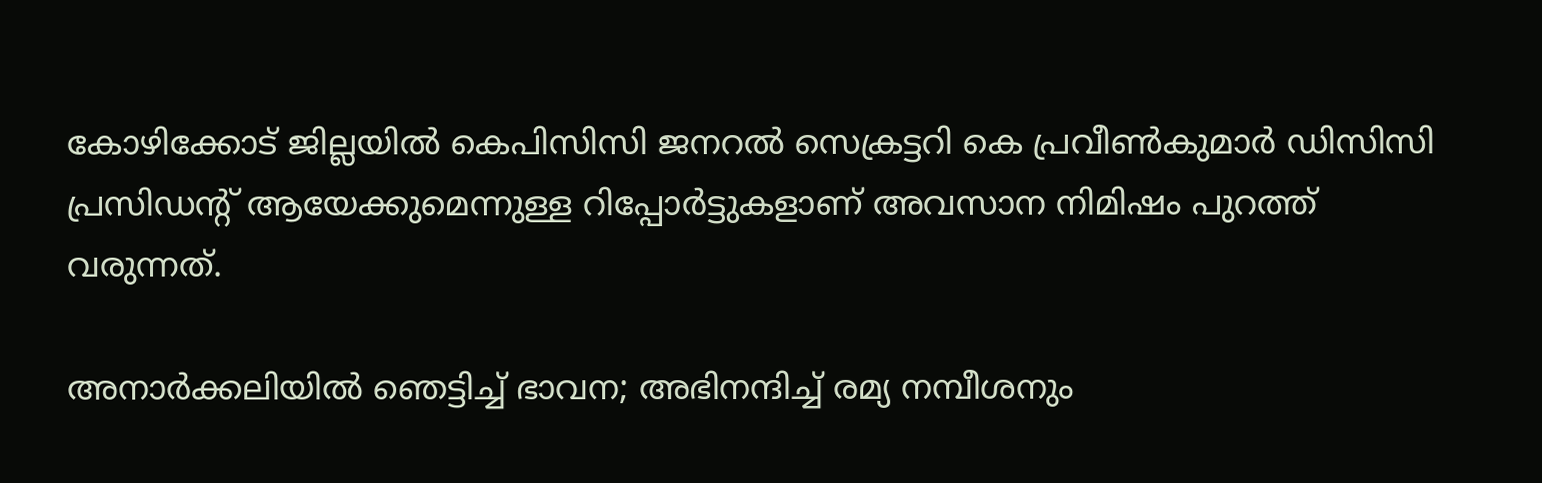കോഴിക്കോട് ജില്ലയില്‍ കെപിസിസി ജനറല്‍ സെക്രട്ടറി കെ പ്രവീണ്‍കുമാര്‍ ഡിസിസി പ്രസിഡന്‍റ് ആയേക്കുമെന്നുള്ള റിപ്പോര്‍ട്ടുകളാണ് അവസാന നിമിഷം പുറത്ത് വരുന്നത്.

അനാര്‍ക്കലിയില്‍ ഞെട്ടിച്ച് ഭാവന; അഭിനന്ദിച്ച് രമ്യ നമ്പീശനും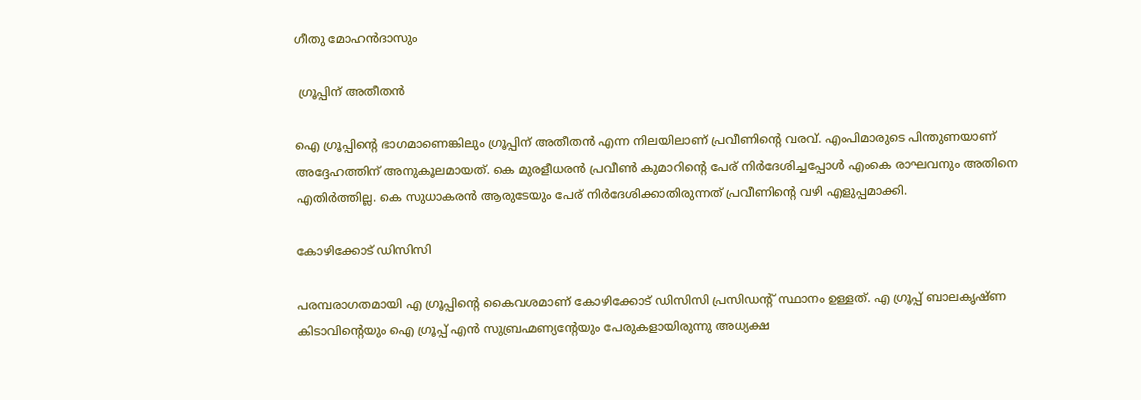ഗീതു മോഹന്‍ദാസും

 ഗ്രൂപ്പിന് അതീതന്‍

ഐ ഗ്രൂപ്പിന്‍റെ ഭാഗമാണെങ്കിലും ഗ്രൂപ്പിന് അതീതന്‍ എന്ന നിലയിലാണ് പ്രവീണിന്‍റെ വരവ്. എംപിമാരുടെ പിന്തുണയാണ് അദ്ദേഹത്തിന് അനുകൂലമായത്. കെ മുരളീധരന്‍ പ്രവീണ്‍ കുമാറിന്‍റെ പേര് നിര്‍ദേശിച്ചപ്പോള്‍ എംകെ രാഘവനും അതിനെ എതിര്‍ത്തില്ല. കെ സുധാകരന്‍ ആരുടേയും പേര് നിര്‍ദേശിക്കാതിരുന്നത് പ്രവീണിന്‍റെ വഴി എളുപ്പമാക്കി.

കോഴിക്കോട് ഡിസിസി

പരമ്പരാഗതമായി എ ഗ്രൂപ്പിന്‍റെ കൈവശമാണ് കോഴിക്കോട് ഡിസിസി പ്രസിഡന്‍റ് സ്ഥാനം ഉള്ളത്. എ ഗ്രൂപ്പ് ബാലകൃഷ്ണ കിടാവിന്‍റെയും ഐ ഗ്രൂപ്പ് എന്‍ സുബ്രഹ്മണ്യന്‍റേയും പേരുകളായിരുന്നു അധ്യക്ഷ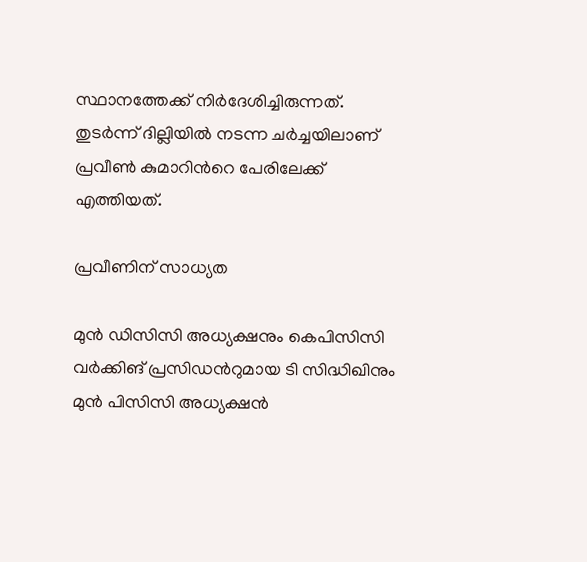സ്ഥാനത്തേക്ക് നിര്‍ദേശിച്ചിരുന്നത്. തുടര്‍ന്ന് ദില്ലിയില്‍ നടന്ന ചര്‍ച്ചയിലാണ് പ്രവീണ്‍ കുമാറിന്‍റെ പേരിലേക്ക് എത്തിയത്.

പ്രവീണിന് സാധ്യത

മുന്‍ ഡിസിസി അധ്യക്ഷനും കെപിസിസി വര്‍ക്കിങ് പ്രസിഡന്‍റുമായ ടി സിദ്ധിഖിനും മുന്‍ പിസിസി അധ്യക്ഷന്‍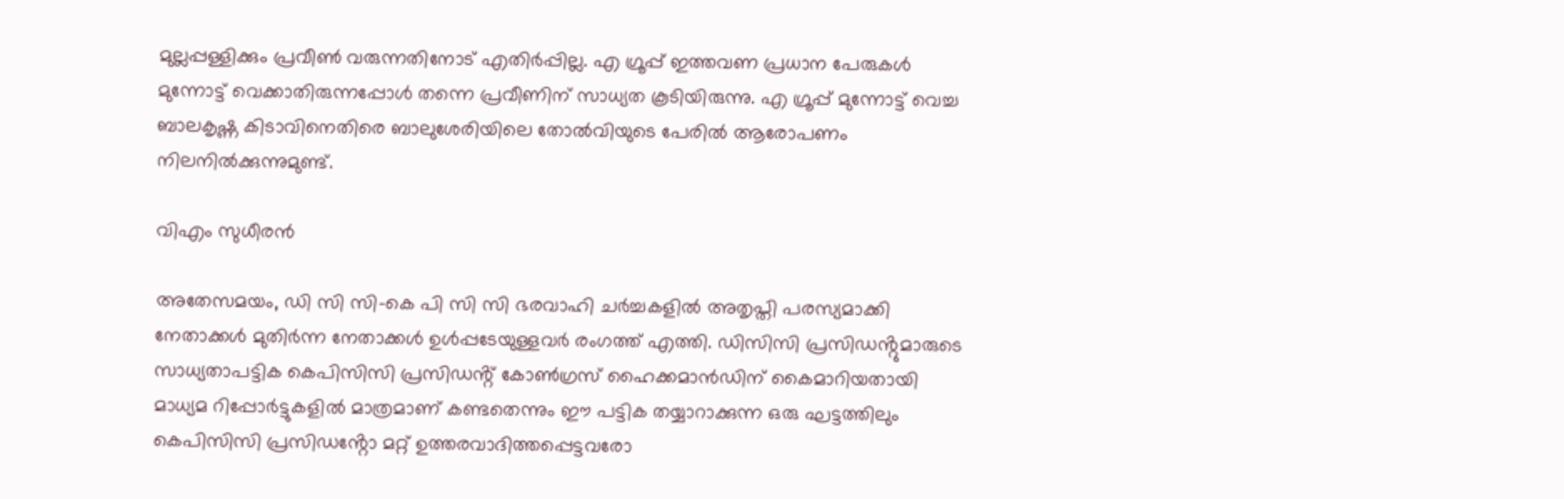മുല്ലപ്പള്ളിക്കും പ്രവീണ്‍ വരുന്നതിനോട് എതിര്‍പ്പില്ല. എ ഗ്രൂപ്പ് ഇത്തവണ പ്രധാന പേരുകള്‍ മുന്നോട്ട് വെക്കാതിരുന്നപ്പോള്‍ തന്നെ പ്രവീണിന് സാധ്യത കൂടിയിരുന്നു. എ ഗ്രൂപ്പ് മുന്നോട്ട് വെച്ച ബാലകൃഷ്ണ കിടാവിനെതിരെ ബാലുശേരിയിലെ തോല്‍വിയുടെ പേരില്‍ ആരോപണം നിലനില്‍ക്കുന്നുമുണ്ട്.

വിഎം സുധീരന്‍

അതേസമയം, ഡി സി സി-കെ പി സി സി ഭരവാഹി ചര്‍ച്ചകളില്‍ അതൃപ്തി പരസ്യമാക്കി നേതാക്കള്‍ മുതിര്‍ന്ന നേതാക്കള്‍ ഉള്‍പ്പടേയുള്ളവര്‍ രംഗത്ത് എത്തി. ഡിസിസി പ്രസിഡൻ്റുമാരുടെ സാധ്യതാപട്ടിക കെപിസിസി പ്രസിഡൻ്റ് കോൺഗ്രസ് ഹൈക്കമാൻഡിന് കൈമാറിയതായി മാധ്യമ റിപ്പോർട്ടുകളിൽ മാത്രമാണ് കണ്ടതെന്നും ഈ പട്ടിക തയ്യാറാക്കുന്ന ഒരു ഘട്ടത്തിലും കെപിസിസി പ്രസിഡൻ്റോ മറ്റ് ഉത്തരവാദിത്തപ്പെട്ടവരോ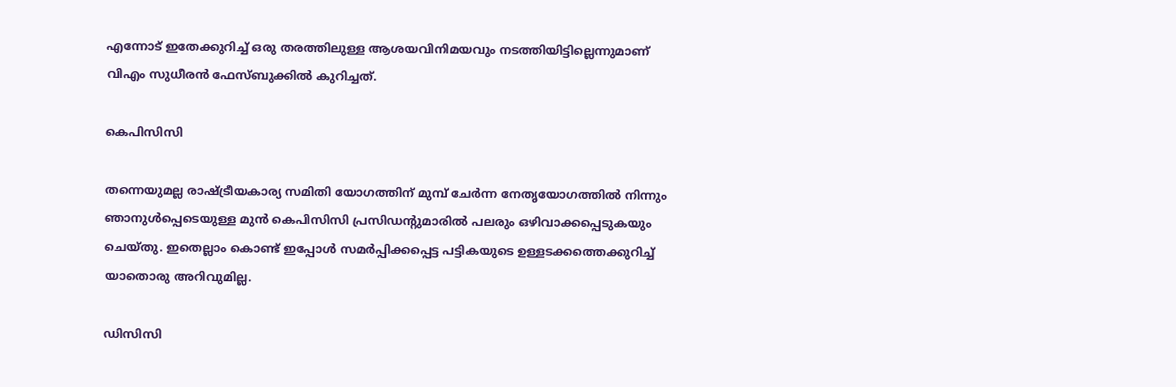എന്നോട് ഇതേക്കുറിച്ച് ഒരു തരത്തിലുള്ള ആശയവിനിമയവും നടത്തിയിട്ടില്ലെന്നുമാണ് വിഎം സുധീരന്‍ ഫേസ്ബുക്കില്‍ കുറിച്ചത്.

കെപിസിസി

തന്നെയുമല്ല രാഷ്ട്രീയകാര്യ സമിതി യോഗത്തിന് മുമ്പ് ചേർന്ന നേതൃയോഗത്തിൽ നിന്നും ഞാനുൾപ്പെടെയുള്ള മുൻ കെപിസിസി പ്രസിഡൻ്റുമാരിൽ പലരും ഒഴിവാക്കപ്പെടുകയും ചെയ്തു. ഇതെല്ലാം കൊണ്ട് ഇപ്പോൾ സമർപ്പിക്കപ്പെട്ട പട്ടികയുടെ ഉള്ളടക്കത്തെക്കുറിച്ച് യാതൊരു അറിവുമില്ല.

ഡിസിസി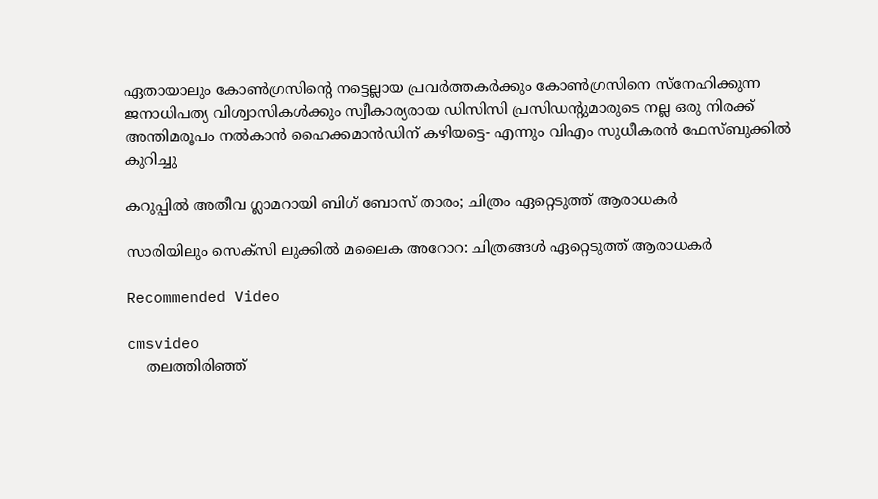ഏതായാലും കോൺഗ്രസിൻ്റെ നട്ടെല്ലായ പ്രവർത്തകർക്കും കോൺഗ്രസിനെ സ്നേഹിക്കുന്ന ജനാധിപത്യ വിശ്വാസികൾക്കും സ്വീകാര്യരായ ഡിസിസി പ്രസിഡൻ്റുമാരുടെ നല്ല ഒരു നിരക്ക് അന്തിമരൂപം നൽകാൻ ഹൈക്കമാൻഡിന് കഴിയട്ടെ- എന്നും വിഎം സുധീകരന്‍ ഫേസ്ബുക്കില്‍ കുറിച്ചു

കറുപ്പില്‍ അതീവ ഗ്ലാമറായി ബിഗ് ബോസ് താരം; ചിത്രം ഏറ്റെടുത്ത് ആരാധകര്‍

സാരിയിലും സെക്സി ലുക്കില്‍ മലൈക അറോറ: ചിത്രങ്ങള്‍ ഏറ്റെടുത്ത് ആരാധകര്‍

Recommended Video

cmsvideo
    തലത്തിരിഞ്ഞ്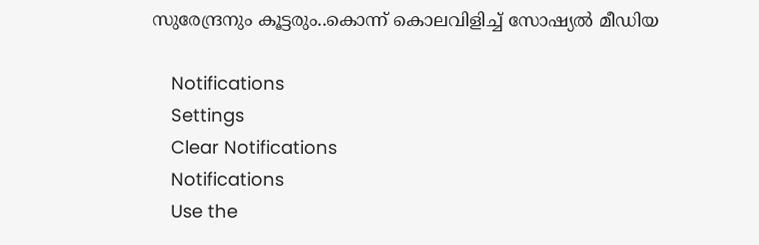സുരേന്ദ്രനും കൂട്ടരും..കൊന്ന് കൊലവിളിച്ച് സോഷ്യൽ മീഡിയ

    Notifications
    Settings
    Clear Notifications
    Notifications
    Use the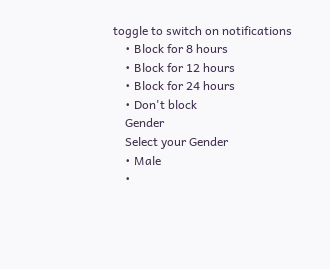toggle to switch on notifications
    • Block for 8 hours
    • Block for 12 hours
    • Block for 24 hours
    • Don't block
    Gender
    Select your Gender
    • Male
    •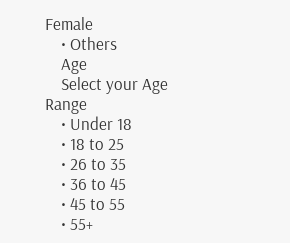Female
    • Others
    Age
    Select your Age Range
    • Under 18
    • 18 to 25
    • 26 to 35
    • 36 to 45
    • 45 to 55
    • 55+